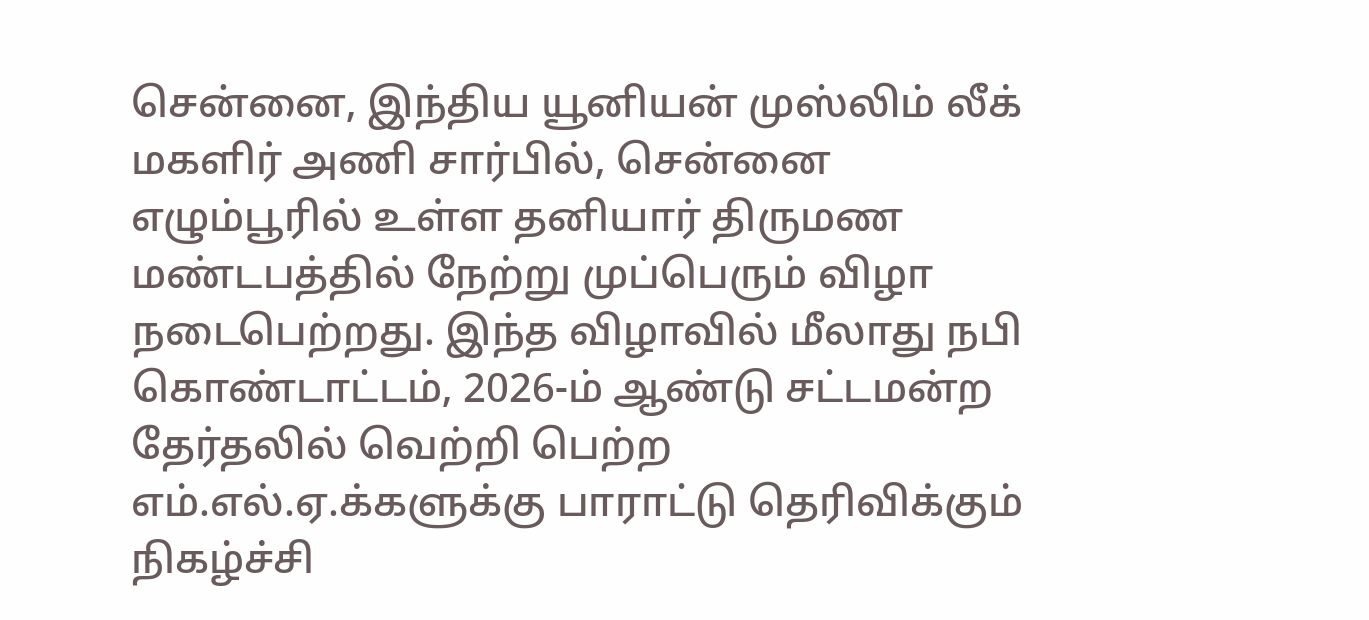சென்னை, இந்திய யூனியன் முஸ்லிம் லீக் மகளிர் அணி சார்பில், சென்னை எழும்பூரில் உள்ள தனியார் திருமண மண்டபத்தில் நேற்று முப்பெரும் விழா நடைபெற்றது. இந்த விழாவில் மீலாது நபி கொண்டாட்டம், 2026-ம் ஆண்டு சட்டமன்ற தேர்தலில் வெற்றி பெற்ற எம்.எல்.ஏ.க்களுக்கு பாராட்டு தெரிவிக்கும் நிகழ்ச்சி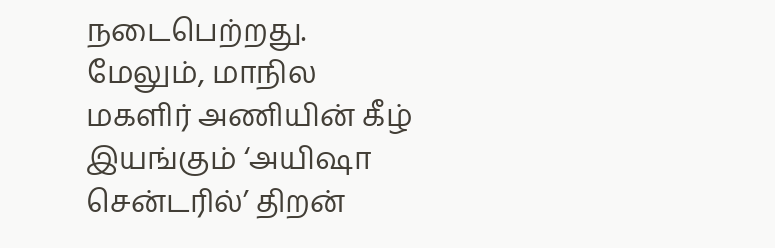நடைபெற்றது. மேலும், மாநில மகளிர் அணியின் கீழ் இயங்கும் ‘அயிஷா சென்டரில்’ திறன்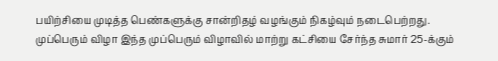பயிற்சியை முடித்த பெண்களுக்கு சான்றிதழ் வழங்கும் நிகழ்வும் நடைபெற்றது. முப்பெரும் விழா இந்த முப்பெரும் விழாவில் மாற்று கட்சியை சேர்ந்த சுமார் 25-க்கும்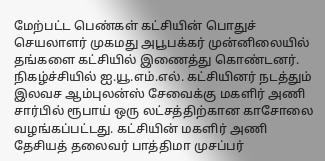மேற்பட்ட பெண்கள் கட்சியின் பொதுச் செயலாளர் முகமது அபூபக்கர் முன்னிலையில் தங்களை கட்சியில் இணைத்து கொண்டனர். நிகழ்ச்சியில் ஐ.யூ.எம்.எல். கட்சியினர் நடத்தும் இலவச ஆம்புலன்ஸ் சேவைக்கு மகளிர் அணி சார்பில் ரூபாய் ஒரு லட்சத்திற்கான காசோலை வழங்கப்பட்டது. கட்சியின் மகளிர் அணி தேசியத் தலைவர் பாத்திமா முசப்பர்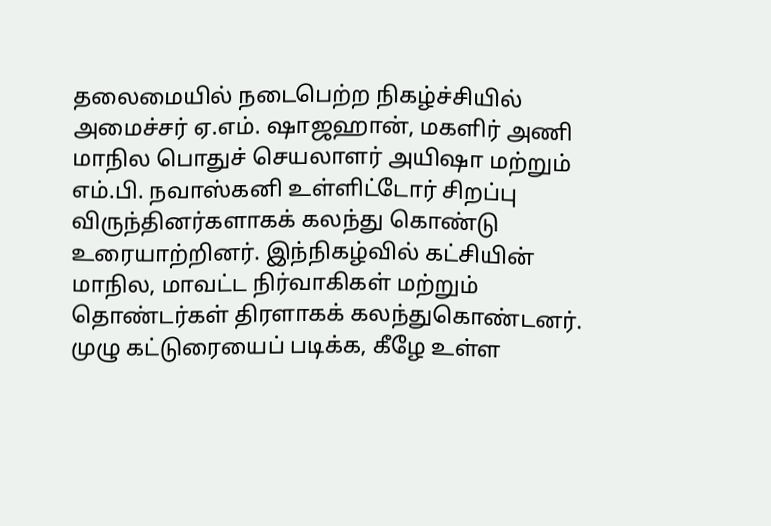தலைமையில் நடைபெற்ற நிகழ்ச்சியில் அமைச்சர் ஏ.எம். ஷாஜஹான், மகளிர் அணி மாநில பொதுச் செயலாளர் அயிஷா மற்றும் எம்.பி. நவாஸ்கனி உள்ளிட்டோர் சிறப்பு விருந்தினர்களாகக் கலந்து கொண்டு உரையாற்றினர். இந்நிகழ்வில் கட்சியின் மாநில, மாவட்ட நிர்வாகிகள் மற்றும் தொண்டர்கள் திரளாகக் கலந்துகொண்டனர். முழு கட்டுரையைப் படிக்க, கீழே உள்ள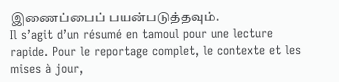இணைப்பைப் பயன்படுத்தவும்.
Il s’agit d’un résumé en tamoul pour une lecture rapide. Pour le reportage complet, le contexte et les mises à jour,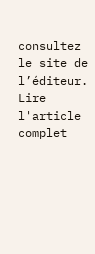consultez le site de l’éditeur.
Lire l'article complet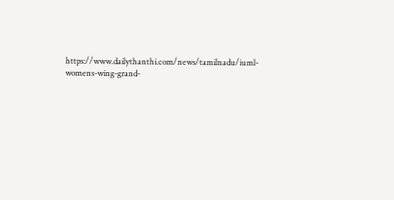https://www.dailythanthi.com/news/tamilnadu/iuml-womens-wing-grand-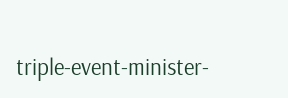triple-event-minister-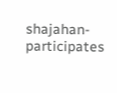shajahan-participates